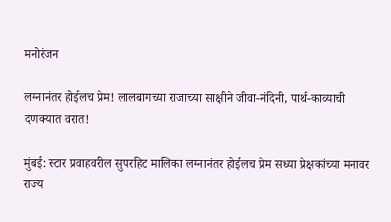मनोरंजन

लग्नानंतर होईलच प्रेम! लालबागच्या राजाच्या साक्षीने जीवा-नंदिनी, पार्थ-काव्याची दणक्यात वरात!

मुंबई: स्टार प्रवाहवरील सुपरहिट मालिका लग्नानंतर होईलच प्रेम सध्या प्रेक्षकांच्या मनावर राज्य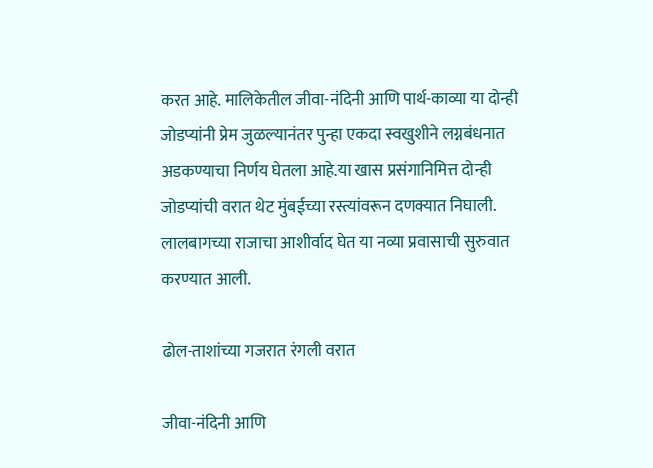करत आहे. मालिकेतील जीवा-नंदिनी आणि पार्थ-काव्या या दोन्ही जोडप्यांनी प्रेम जुळल्यानंतर पुन्हा एकदा स्वखुशीने लग्नबंधनात अडकण्याचा निर्णय घेतला आहे.या खास प्रसंगानिमित्त दोन्ही जोडप्यांची वरात थेट मुंबईच्या रस्त्यांवरून दणक्यात निघाली. लालबागच्या राजाचा आशीर्वाद घेत या नव्या प्रवासाची सुरुवात करण्यात आली.

ढोल-ताशांच्या गजरात रंगली वरात

जीवा-नंदिनी आणि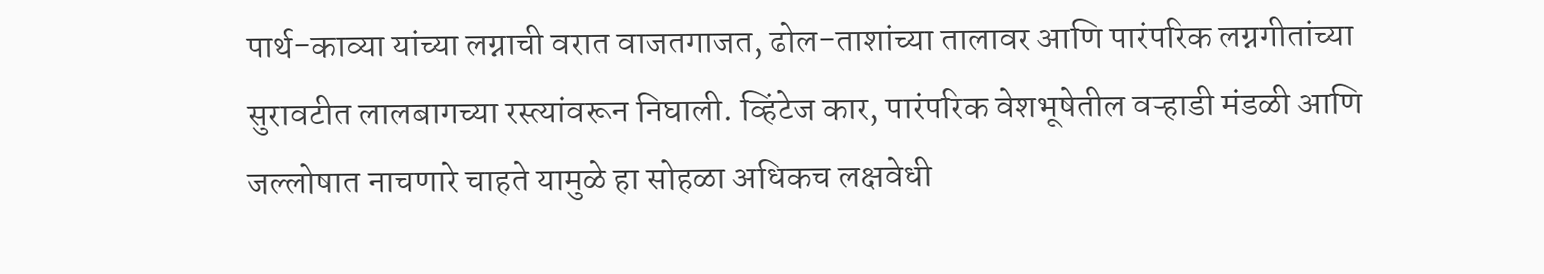पार्थ-काव्या यांच्या लग्नाची वरात वाजतगाजत, ढोल-ताशांच्या तालावर आणि पारंपरिक लग्नगीतांच्या सुरावटीत लालबागच्या रस्त्यांवरून निघाली. व्हिंटेज कार, पारंपरिक वेशभूषेतील वऱ्हाडी मंडळी आणि जल्लोषात नाचणारे चाहते यामुळे हा सोहळा अधिकच लक्षवेधी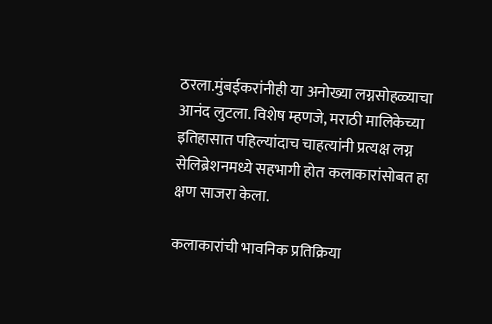ठरला.मुंबईकरांनीही या अनोख्या लग्नसोहळ्याचा आनंद लुटला. विशेष म्हणजे, मराठी मालिकेच्या इतिहासात पहिल्यांदाच चाहत्यांनी प्रत्यक्ष लग्न सेलिब्रेशनमध्ये सहभागी होत कलाकारांसोबत हा क्षण साजरा केला.

कलाकारांची भावनिक प्रतिक्रिया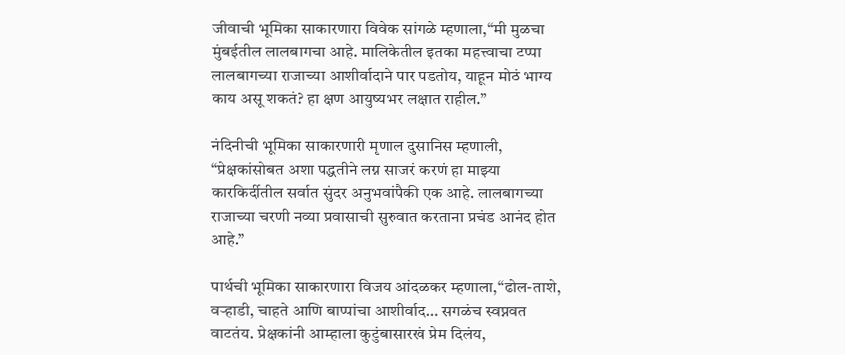जीवाची भूमिका साकारणारा विवेक सांगळे म्हणाला,“मी मुळचा मुंबईतील लालबागचा आहे. मालिकेतील इतका महत्त्वाचा टप्पा लालबागच्या राजाच्या आशीर्वादाने पार पडतोय, याहून मोठं भाग्य काय असू शकतं? हा क्षण आयुष्यभर लक्षात राहील.”

नंदिनीची भूमिका साकारणारी मृणाल दुसानिस म्हणाली, “प्रेक्षकांसोबत अशा पद्धतीने लग्न साजरं करणं हा माझ्या कारकिर्दीतील सर्वात सुंदर अनुभवांपैकी एक आहे. लालबागच्या राजाच्या चरणी नव्या प्रवासाची सुरुवात करताना प्रचंड आनंद होत आहे.”

पार्थची भूमिका साकारणारा विजय आंदळकर म्हणाला,“ढोल-ताशे, वऱ्हाडी, चाहते आणि बाप्पांचा आशीर्वाद… सगळंच स्वप्नवत वाटतंय. प्रेक्षकांनी आम्हाला कुटुंबासारखं प्रेम दिलंय,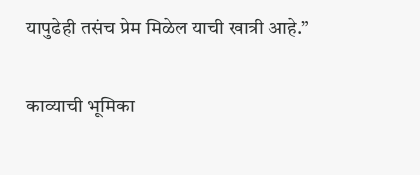यापुढेही तसंच प्रेम मिळेल याची खात्री आहे.”

काव्याची भूमिका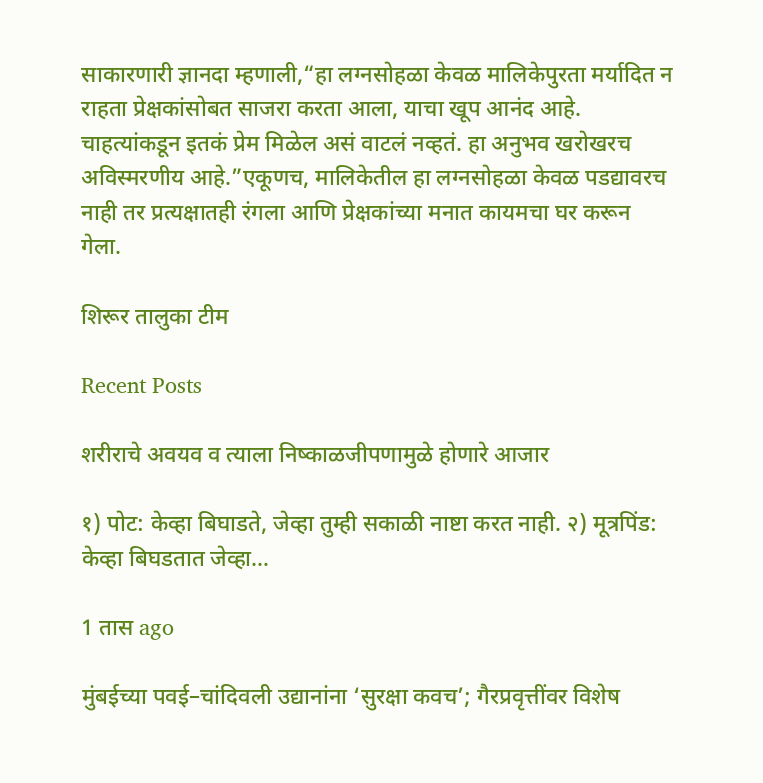साकारणारी ज्ञानदा म्हणाली,“हा लग्नसोहळा केवळ मालिकेपुरता मर्यादित न राहता प्रेक्षकांसोबत साजरा करता आला, याचा खूप आनंद आहे. चाहत्यांकडून इतकं प्रेम मिळेल असं वाटलं नव्हतं. हा अनुभव खरोखरच अविस्मरणीय आहे.”एकूणच, मालिकेतील हा लग्नसोहळा केवळ पडद्यावरच नाही तर प्रत्यक्षातही रंगला आणि प्रेक्षकांच्या मनात कायमचा घर करून गेला.

शिरूर तालुका टीम

Recent Posts

शरीराचे अवयव व त्याला निष्काळजीपणामुळे होणारे आजार

१) पोट: केव्हा बिघाडते, जेव्हा तुम्ही सकाळी नाष्टा करत नाही. २) मूत्रपिंड: केव्हा बिघडतात जेव्हा…

1 तास ago

मुंबईच्या पवई–चांदिवली उद्यानांना ‘सुरक्षा कवच’; गैरप्रवृत्तींवर विशेष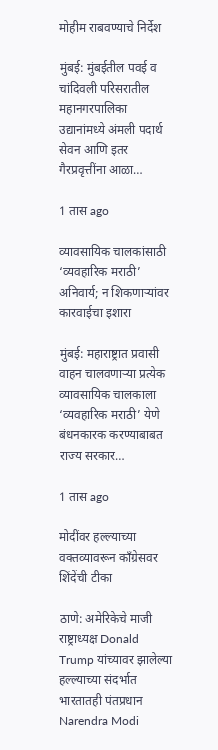मोहीम राबवण्याचे निर्देश

मुंबई: मुंबईतील पवई व चांदिवली परिसरातील महानगरपालिका उद्यानांमध्ये अंमली पदार्थ सेवन आणि इतर गैरप्रवृत्तींना आळा…

1 तास ago

व्यावसायिक चालकांसाठी ‘व्यवहारिक मराठी’ अनिवार्य; न शिकणाऱ्यांवर कारवाईचा इशारा

मुंबई: महाराष्ट्रात प्रवासी वाहन चालवणाऱ्या प्रत्येक व्यावसायिक चालकाला ‘व्यवहारिक मराठी’ येणे बंधनकारक करण्याबाबत राज्य सरकार…

1 तास ago

मोदींवर हल्ल्याच्या वक्तव्यावरून काँग्रेसवर शिंदेंची टीका

ठाणे: अमेरिकेचे माजी राष्ट्राध्यक्ष Donald Trump यांच्यावर झालेल्या हल्ल्याच्या संदर्भात भारतातही पंतप्रधान Narendra Modi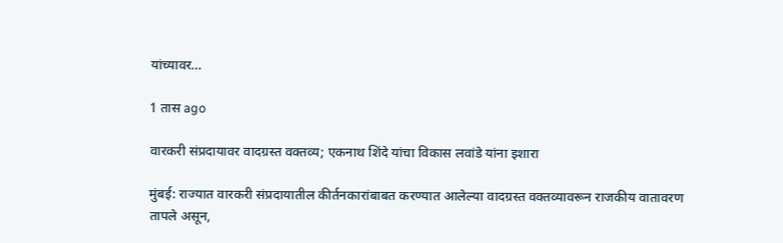यांच्यावर…

1 तास ago

वारकरी संप्रदायावर वादग्रस्त वक्तव्य; एकनाथ शिंदे यांचा विकास लवांडे यांना इशारा

मुंबई: राज्यात वारकरी संप्रदायातील कीर्तनकारांबाबत करण्यात आलेल्या वादग्रस्त वक्तव्यावरून राजकीय वातावरण तापले असून,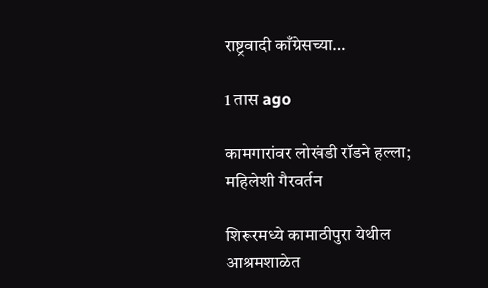राष्ट्रवादी काँग्रेसच्या…

1 तास ago

कामगारांवर लोखंडी रॉडने हल्ला; महिलेशी गैरवर्तन

शिरूरमध्ये कामाठीपुरा येथील आश्रमशाळेत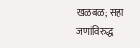खळबळ; सहा जणांविरुद्ध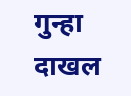गुन्हा दाखल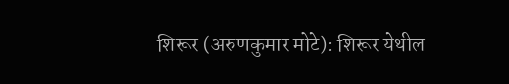शिरूर (अरुणकुमार मोटे): शिरूर येथील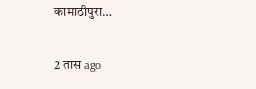कामाठीपुरा…

2 तास ago